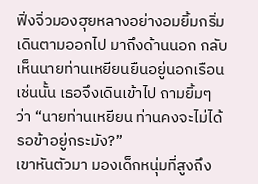ฟิ่งจิ่วมองฮุยหลางอย่างอมยิ้มกริ่ม เดินตามออกไป มาถึงด้านนอก กลับเห็นนายท่านเหยียนยืนอยู่นอกเรือน เช่นนั้น เธอจึงเดินเข้าไป ถามยิ้มๆ ว่า “นายท่านเหยียน ท่านคงจะไม่ได้รอข้าอยู่กระมัง?”
เขาหันตัวมา มองเด็กหนุ่มที่สูงถึง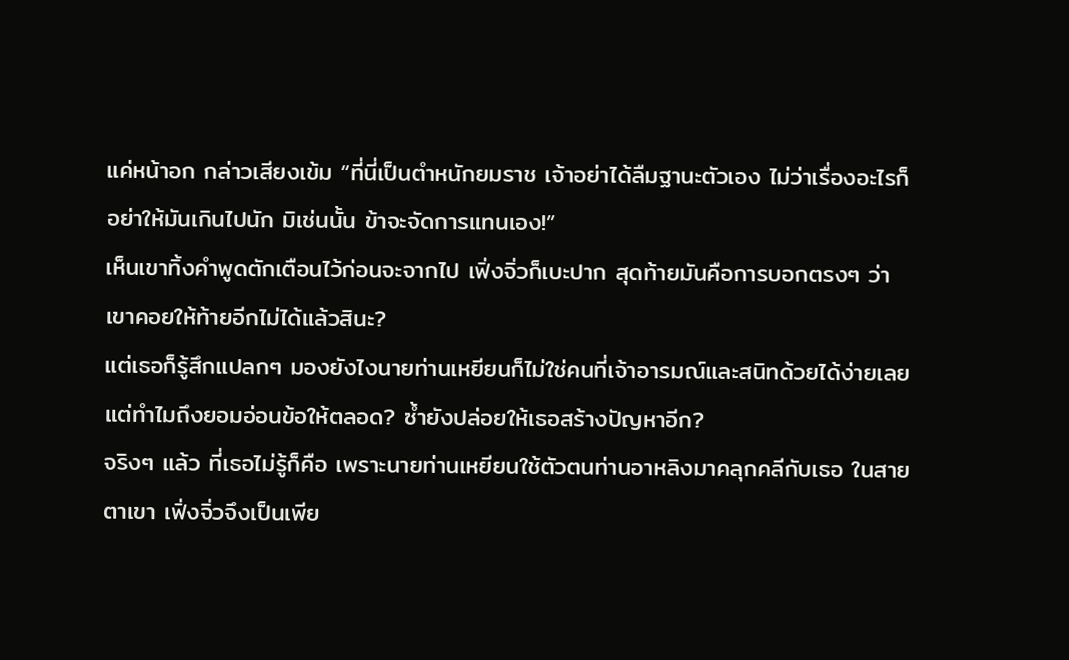แค่หน้าอก กล่าวเสียงเข้ม “ที่นี่เป็นตำหนักยมราช เจ้าอย่าได้ลืมฐานะตัวเอง ไม่ว่าเรื่องอะไรก็อย่าให้มันเกินไปนัก มิเช่นนั้น ข้าจะจัดการแทนเอง!”
เห็นเขาทิ้งคำพูดตักเตือนไว้ก่อนจะจากไป เฟิ่งจิ่วก็เบะปาก สุดท้ายมันคือการบอกตรงๆ ว่าเขาคอยให้ท้ายอีกไม่ได้แล้วสินะ?
แต่เธอก็รู้สึกแปลกๆ มองยังไงนายท่านเหยียนก็ไม่ใช่คนที่เจ้าอารมณ์และสนิทด้วยได้ง่ายเลย แต่ทำไมถึงยอมอ่อนข้อให้ตลอด? ซ้ำยังปล่อยให้เธอสร้างปัญหาอีก?
จริงๆ แล้ว ที่เธอไม่รู้ก็คือ เพราะนายท่านเหยียนใช้ตัวตนท่านอาหลิงมาคลุกคลีกับเธอ ในสายตาเขา เฟิ่งจิ่วจึงเป็นเพีย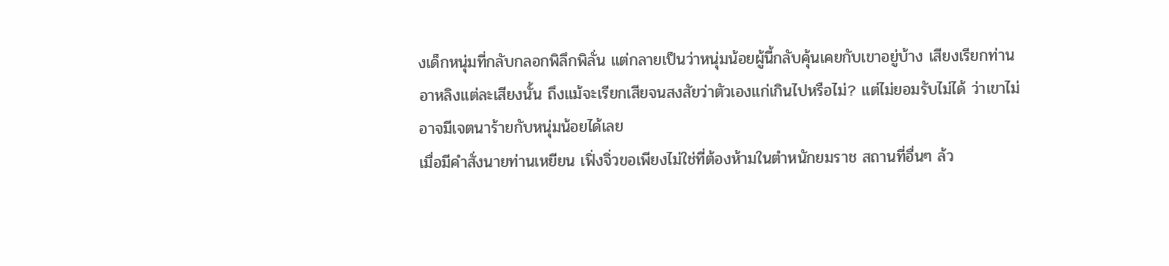งเด็กหนุ่มที่กลับกลอกพิลึกพิลั่น แต่กลายเป็นว่าหนุ่มน้อยผู้นี้กลับคุ้นเคยกับเขาอยู่บ้าง เสียงเรียกท่านอาหลิงแต่ละเสียงนั้น ถึงแม้จะเรียกเสียจนสงสัยว่าตัวเองแก่เกินไปหรือไม่? แต่ไม่ยอมรับไม่ได้ ว่าเขาไม่อาจมีเจตนาร้ายกับหนุ่มน้อยได้เลย
เมื่อมีคำสั่งนายท่านเหยียน เฟิ่งจิ่วขอเพียงไม่ใช่ที่ต้องห้ามในตำหนักยมราช สถานที่อื่นๆ ล้ว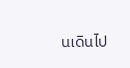นเดินไป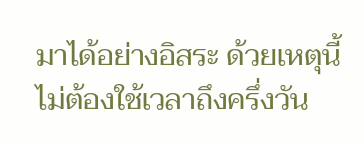มาได้อย่างอิสระ ด้วยเหตุนี้ ไม่ต้องใช้เวลาถึงครึ่งวัน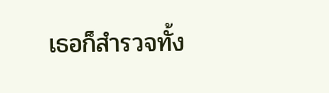เธอก็สำรวจทั้ง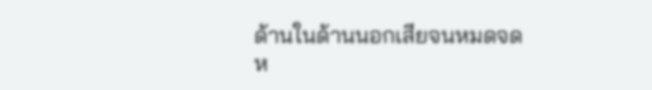ด้านในด้านนอกเสียจนหมดจด
ห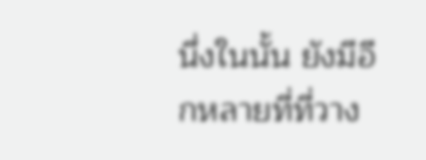นึ่งในนั้น ยังมีอีกหลายที่ที่วาง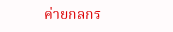ค่ายกลกร